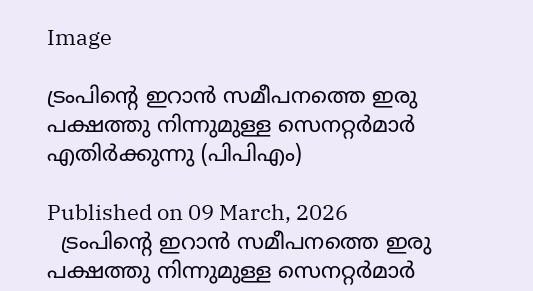Image

ട്രംപിന്റെ ഇറാൻ സമീപനത്തെ ഇരു പക്ഷത്തു നിന്നുമുള്ള സെനറ്റർമാർ എതിർക്കുന്നു (പിപിഎം)

Published on 09 March, 2026
  ട്രംപിന്റെ ഇറാൻ സമീപനത്തെ ഇരു പക്ഷത്തു നിന്നുമുള്ള സെനറ്റർമാർ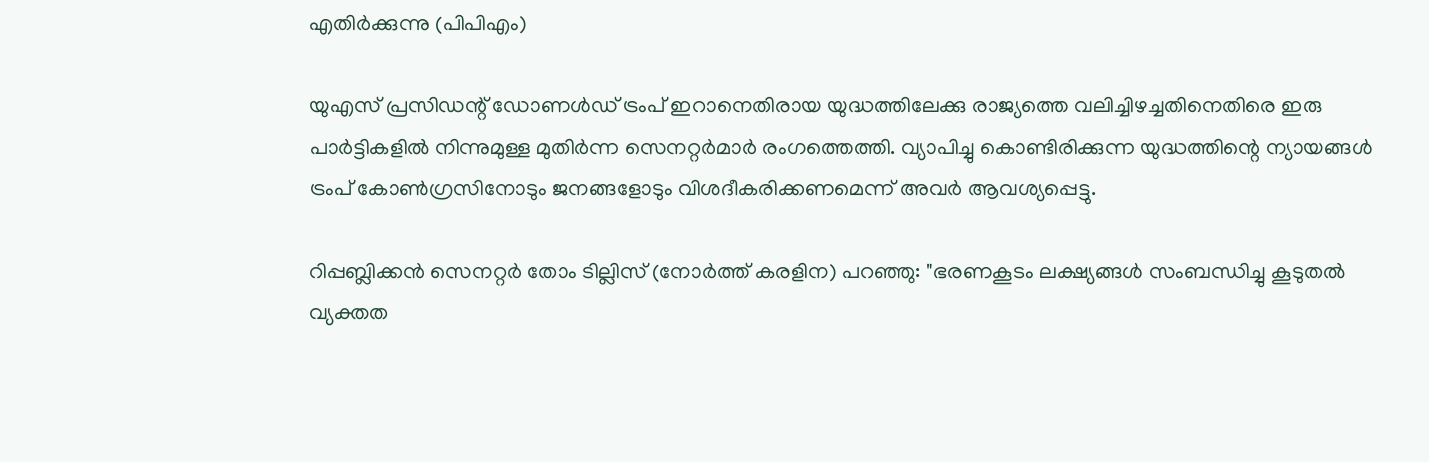എതിർക്കുന്നു (പിപിഎം)

യുഎസ് പ്രസിഡന്റ് ഡോണൾഡ്‌ ട്രംപ് ഇറാനെതിരായ യുദ്ധത്തിലേക്കു രാജ്യത്തെ വലിച്ചിഴച്ചതിനെതിരെ ഇരു പാർട്ടികളിൽ നിന്നുമുള്ള മുതിർന്ന സെനറ്റർമാർ രംഗത്തെത്തി. വ്യാപിച്ചു കൊണ്ടിരിക്കുന്ന യുദ്ധത്തിന്റെ ന്യായങ്ങൾ ട്രംപ് കോൺഗ്രസിനോടും ജനങ്ങളോടും വിശദീകരിക്കണമെന്ന് അവർ ആവശ്യപ്പെട്ടു.

റിപ്പബ്ലിക്കൻ സെനറ്റർ തോം ടില്ലിസ് (നോർത്ത് കരളിന) പറഞ്ഞു: "ഭരണകൂടം ലക്ഷ്യങ്ങൾ സംബന്ധിച്ചു കൂടുതൽ വ്യക്തത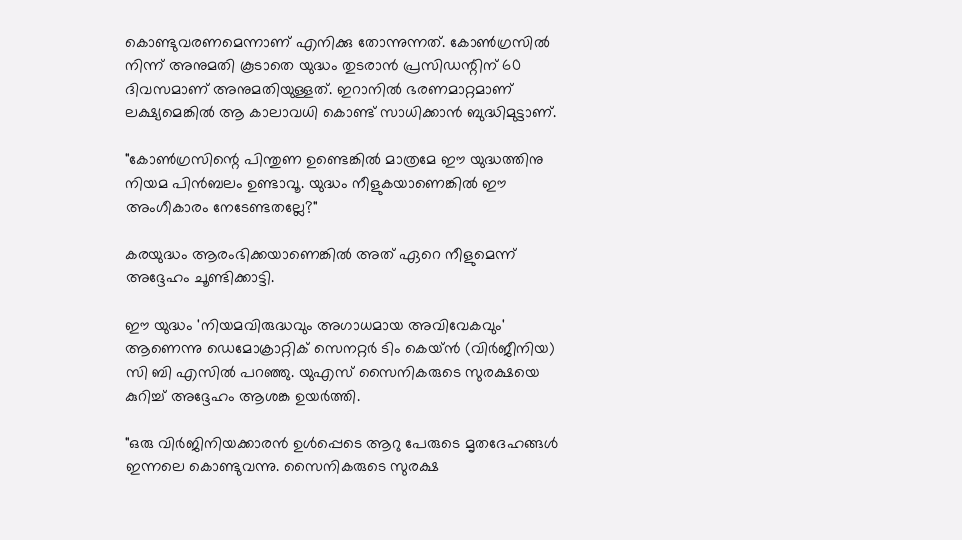കൊണ്ടുവരണമെന്നാണ് എനിക്കു തോന്നുന്നത്. കോൺഗ്രസിൽ നിന്ന് അനുമതി കൂടാതെ യുദ്ധം തുടരാൻ പ്രസിഡന്റിന് 60 ദിവസമാണ് അനുമതിയുള്ളത്. ഇറാനിൽ ഭരണമാറ്റമാണ് ലക്ഷ്യമെങ്കിൽ ആ കാലാവധി കൊണ്ട് സാധിക്കാൻ ബുദ്ധിമുട്ടാണ്.

"കോൺഗ്രസിന്റെ പിന്തുണ ഉണ്ടെങ്കിൽ മാത്രമേ ഈ യുദ്ധത്തിനു നിയമ പിൻബലം ഉണ്ടാവൂ. യുദ്ധം നീളുകയാണെങ്കിൽ ഈ അംഗീകാരം നേടേണ്ടതല്ലേ?"

കരയുദ്ധം ആരംഭിക്കയാണെങ്കിൽ അത് ഏറെ നീളുമെന്ന് അദ്ദേഹം ചൂണ്ടിക്കാട്ടി.

ഈ യുദ്ധം 'നിയമവിരുദ്ധവും അഗാധമായ അവിവേകവും' ആണെന്നു ഡെമോക്രാറ്റിക് സെനറ്റർ ടിം കെയ്ൻ (വിർജീനിയ) സി ബി എസിൽ പറഞ്ഞു. യുഎസ് സൈനികരുടെ സുരക്ഷയെ കുറിച്ച് അദ്ദേഹം ആശങ്ക ഉയർത്തി.

"ഒരു വിർജിനിയക്കാരൻ ഉൾപ്പെടെ ആറു പേരുടെ മൃതദേഹങ്ങൾ ഇന്നലെ കൊണ്ടുവന്നു. സൈനികരുടെ സുരക്ഷ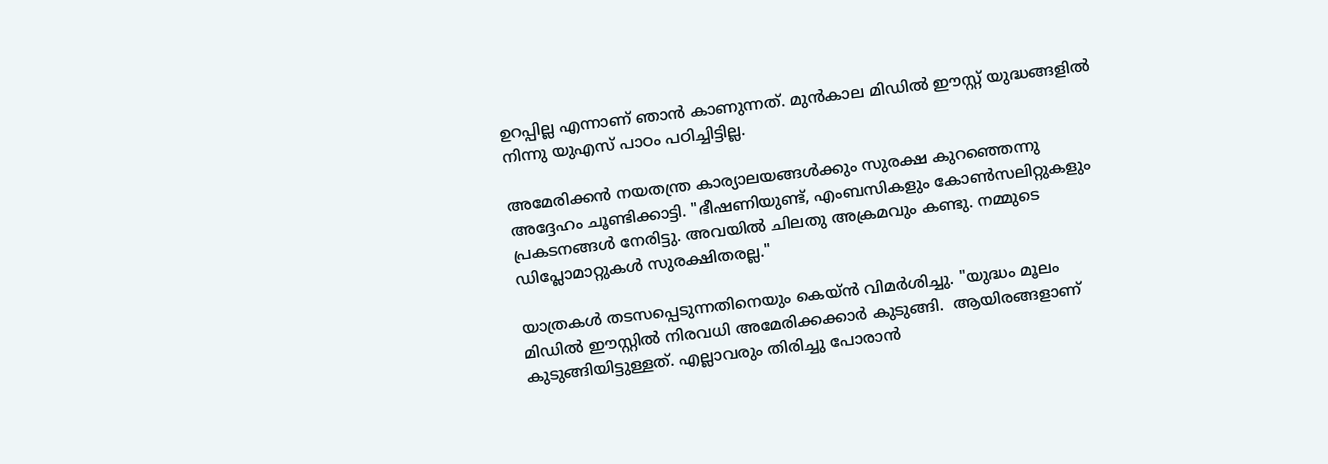ഉറപ്പില്ല എന്നാണ് ഞാൻ കാണുന്നത്. മുൻകാല മിഡിൽ ഈസ്റ്റ് യുദ്ധങ്ങളിൽ നിന്നു യുഎസ് പാഠം പഠിച്ചിട്ടില്ല.

അമേരിക്കൻ നയതന്ത്ര കാര്യാലയങ്ങൾക്കും സുരക്ഷ കുറഞ്ഞെന്നു അദ്ദേഹം ചൂണ്ടിക്കാട്ടി. "ഭീഷണിയുണ്ട്, എംബസികളും കോൺസലിറ്റുകളും പ്രകടനങ്ങൾ നേരിട്ടു. അവയിൽ ചിലതു അക്രമവും കണ്ടു. നമ്മുടെ ഡിപ്ലോമാറ്റുകൾ സുരക്ഷിതരല്ല."

യാത്രകൾ തടസപ്പെടുന്നതിനെയും കെയ്ൻ വിമർശിച്ചു. "യുദ്ധം മൂലം മിഡിൽ ഈസ്റ്റിൽ നിരവധി അമേരിക്കക്കാർ കുടുങ്ങി.  ആയിരങ്ങളാണ് കുടുങ്ങിയിട്ടുള്ളത്. എല്ലാവരും തിരിച്ചു പോരാൻ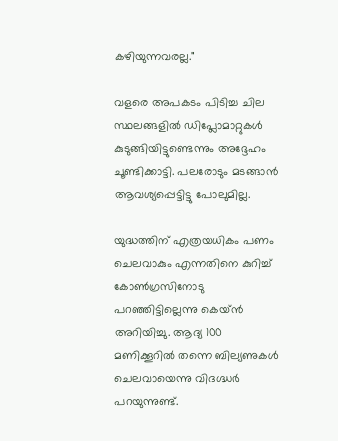കഴിയുന്നവരല്ല."

വളരെ അപകടം പിടിച്ച ചില സ്ഥലങ്ങളിൽ ഡിപ്ലോമാറ്റുകൾ കുടുങ്ങിയിട്ടുണ്ടെന്നും അദ്ദേഹം ചൂണ്ടിക്കാട്ടി. പലരോടും മടങ്ങാൻ ആവശ്യപ്പെട്ടിട്ടു പോലുമില്ല.

യുദ്ധത്തിന് എത്രയധികം പണം ചെലവാകും എന്നതിനെ കുറിച്ച് കോൺഗ്രസിനോടു പറഞ്ഞിട്ടില്ലെന്നു കെയ്ൻ അറിയിച്ചു. ആദ്യ 100 മണിക്കൂറിൽ തന്നെ ബില്യണുകൾ ചെലവായെന്നു വിദഗ്ദ്ധർ പറയുന്നുണ്ട്.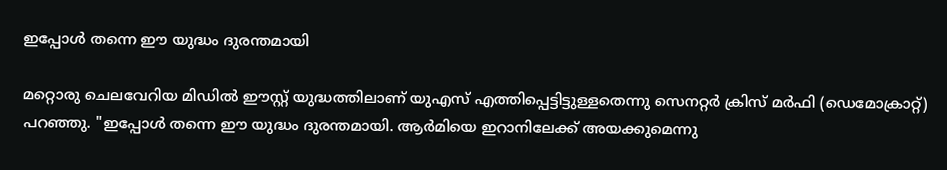ഇപ്പോൾ തന്നെ ഈ യുദ്ധം ദുരന്തമായി

മറ്റൊരു ചെലവേറിയ മിഡിൽ ഈസ്റ്റ് യുദ്ധത്തിലാണ് യുഎസ് എത്തിപ്പെട്ടിട്ടുള്ളതെന്നു സെനറ്റർ ക്രിസ് മർഫി (ഡെമോക്രാറ്റ്) പറഞ്ഞു. "ഇപ്പോൾ തന്നെ ഈ യുദ്ധം ദുരന്തമായി. ആർമിയെ ഇറാനിലേക്ക് അയക്കുമെന്നു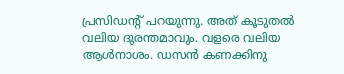പ്രസിഡന്റ് പറയുന്നു. അത് കൂടുതൽ വലിയ ദുരന്തമാവും. വളരെ വലിയ ആൾനാശം. ഡസൻ കണക്കിനു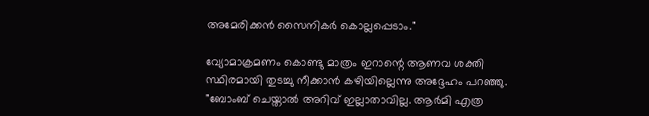അമേരിക്കൻ സൈനികർ കൊല്ലപ്പെടാം."

വ്യോമാക്രമണം കൊണ്ടു മാത്രം ഇറാന്റെ ആണവ ശക്തി സ്ഥിരമായി തുടച്ചു നീക്കാൻ കഴിയില്ലെന്നു അദ്ദേഹം പറഞ്ഞു. "ബോംബ് ചെയ്താൽ അറിവ് ഇല്ലാതാവില്ല. ആർമി എത്ര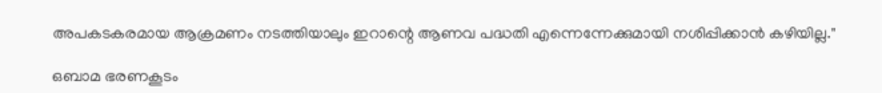അപകടകരമായ ആക്രമണം നടത്തിയാലും ഇറാന്റെ ആണവ പദ്ധതി എന്നെന്നേക്കുമായി നശിപ്പിക്കാൻ കഴിയില്ല."

ഒബാമ ഭരണകൂടം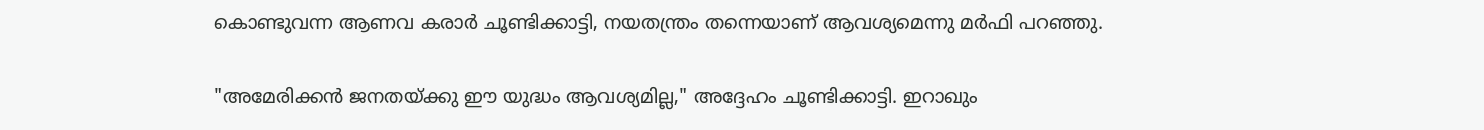കൊണ്ടുവന്ന ആണവ കരാർ ചൂണ്ടിക്കാട്ടി, നയതന്ത്രം തന്നെയാണ് ആവശ്യമെന്നു മർഫി പറഞ്ഞു.

"അമേരിക്കൻ ജനതയ്ക്കു ഈ യുദ്ധം ആവശ്യമില്ല," അദ്ദേഹം ചൂണ്ടിക്കാട്ടി. ഇറാഖും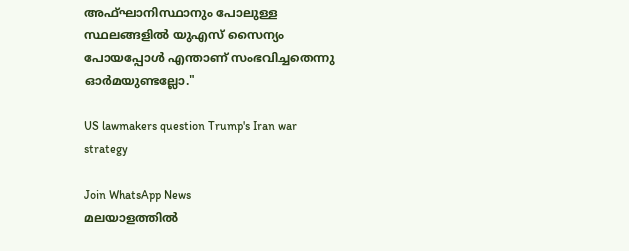അഫ്ഘാനിസ്ഥാനും പോലുള്ള സ്ഥലങ്ങളിൽ യുഎസ് സൈന്യം പോയപ്പോൾ എന്താണ് സംഭവിച്ചതെന്നു ഓർമയുണ്ടല്ലോ."

US lawmakers question Trump's Iran war strategy

Join WhatsApp News
മലയാളത്തില്‍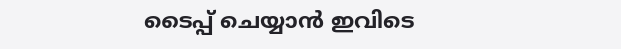ടൈപ്പ് ചെയ്യാന്‍ ഇവിടെ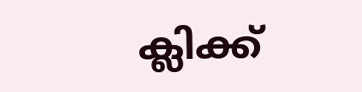ക്ലിക്ക്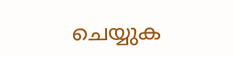ചെയ്യുക